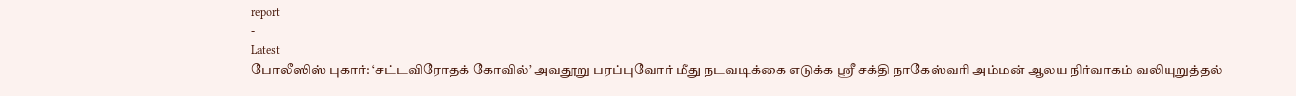report
-
Latest
போலீஸிஸ் புகார்: ‘சட்டவிரோதக் கோவில்’ அவதூறு பரப்புவோர் மீது நடவடிக்கை எடுக்க ஸ்ரீ சக்தி நாகேஸ்வரி அம்மன் ஆலய நிர்வாகம் வலியுறுத்தல்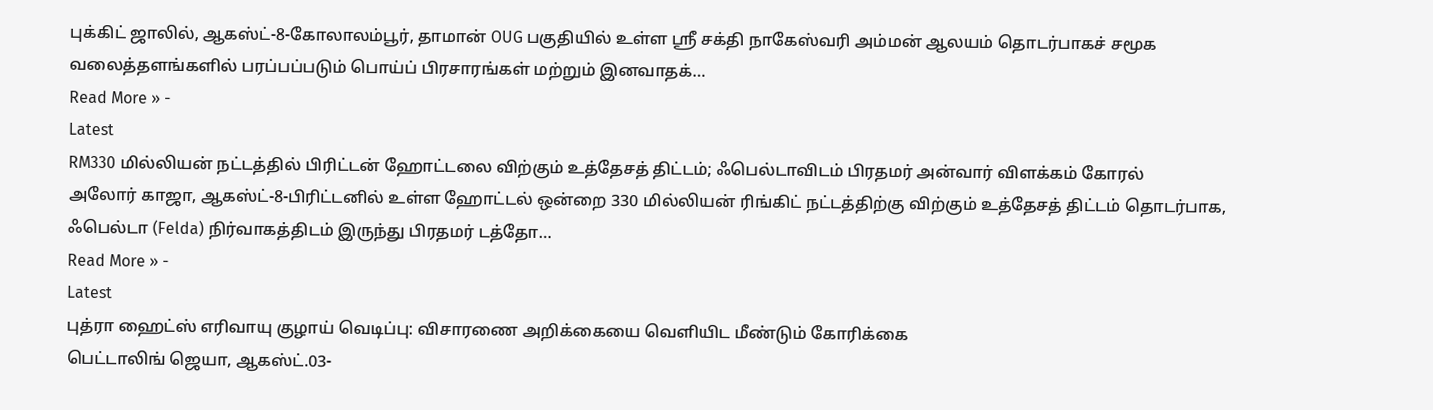புக்கிட் ஜாலில், ஆகஸ்ட்-8-கோலாலம்பூர், தாமான் OUG பகுதியில் உள்ள ஸ்ரீ சக்தி நாகேஸ்வரி அம்மன் ஆலயம் தொடர்பாகச் சமூக வலைத்தளங்களில் பரப்பப்படும் பொய்ப் பிரசாரங்கள் மற்றும் இனவாதக்…
Read More » -
Latest
RM330 மில்லியன் நட்டத்தில் பிரிட்டன் ஹோட்டலை விற்கும் உத்தேசத் திட்டம்; ஃபெல்டாவிடம் பிரதமர் அன்வார் விளக்கம் கோரல்
அலோர் காஜா, ஆகஸ்ட்-8-பிரிட்டனில் உள்ள ஹோட்டல் ஒன்றை 330 மில்லியன் ரிங்கிட் நட்டத்திற்கு விற்கும் உத்தேசத் திட்டம் தொடர்பாக, ஃபெல்டா (Felda) நிர்வாகத்திடம் இருந்து பிரதமர் டத்தோ…
Read More » -
Latest
புத்ரா ஹைட்ஸ் எரிவாயு குழாய் வெடிப்பு: விசாரணை அறிக்கையை வெளியிட மீண்டும் கோரிக்கை
பெட்டாலிங் ஜெயா, ஆகஸ்ட்.03-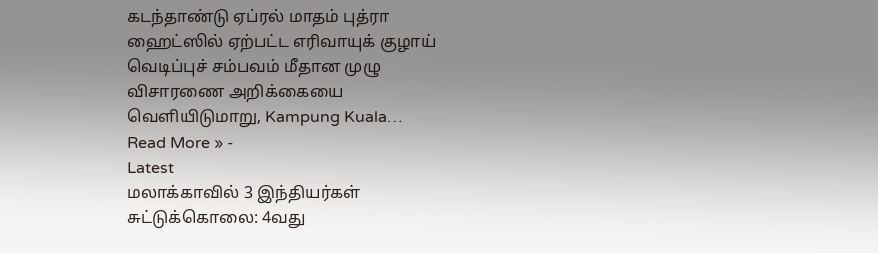கடந்தாண்டு ஏப்ரல் மாதம் புத்ரா ஹைட்ஸில் ஏற்பட்ட எரிவாயுக் குழாய் வெடிப்புச் சம்பவம் மீதான முழு விசாரணை அறிக்கையை வெளியிடுமாறு, Kampung Kuala…
Read More » -
Latest
மலாக்காவில் 3 இந்தியர்கள் சுட்டுக்கொலை: 4வது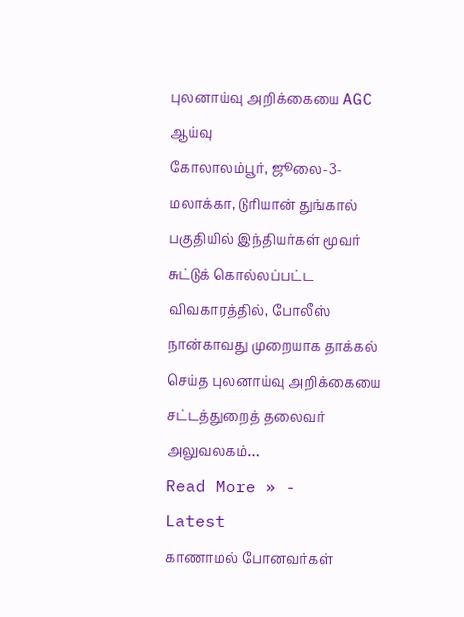புலனாய்வு அறிக்கையை AGC ஆய்வு
கோலாலம்பூர், ஜூலை-3-மலாக்கா, டுரியான் துங்கால் பகுதியில் இந்தியர்கள் மூவர் சுட்டுக் கொல்லப்பட்ட விவகாரத்தில், போலீஸ் நான்காவது முறையாக தாக்கல் செய்த புலனாய்வு அறிக்கையை சட்டத்துறைத் தலைவர் அலுவலகம்…
Read More » -
Latest
காணாமல் போனவர்கள்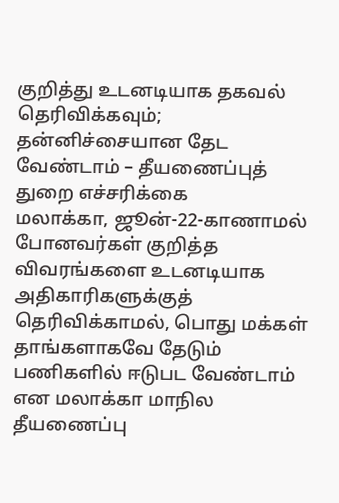குறித்து உடனடியாக தகவல் தெரிவிக்கவும்; தன்னிச்சையான தேட வேண்டாம் – தீயணைப்புத் துறை எச்சரிக்கை
மலாக்கா, ஜூன்-22-காணாமல் போனவர்கள் குறித்த விவரங்களை உடனடியாக அதிகாரிகளுக்குத் தெரிவிக்காமல், பொது மக்கள் தாங்களாகவே தேடும் பணிகளில் ஈடுபட வேண்டாம் என மலாக்கா மாநில தீயணைப்பு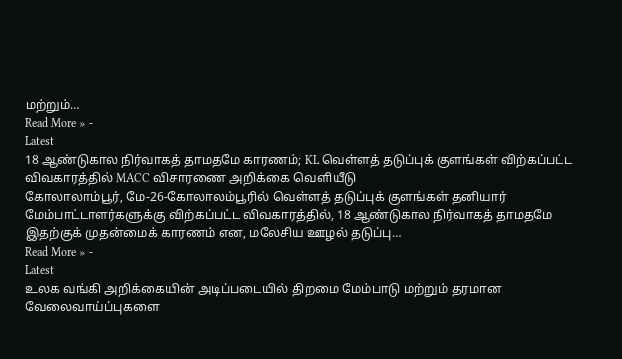மற்றும்…
Read More » -
Latest
18 ஆண்டுகால நிர்வாகத் தாமதமே காரணம்; KL வெள்ளத் தடுப்புக் குளங்கள் விற்கப்பட்ட விவகாரத்தில் MACC விசாரணை அறிக்கை வெளியீடு
கோலாலாம்பூர், மே-26-கோலாலம்பூரில் வெள்ளத் தடுப்புக் குளங்கள் தனியார் மேம்பாட்டாளர்களுக்கு விற்கப்பட்ட விவகாரத்தில், 18 ஆண்டுகால நிர்வாகத் தாமதமே இதற்குக் முதன்மைக் காரணம் என, மலேசிய ஊழல் தடுப்பு…
Read More » -
Latest
உலக வங்கி அறிக்கையின் அடிப்படையில் திறமை மேம்பாடு மற்றும் தரமான வேலைவாய்ப்புகளை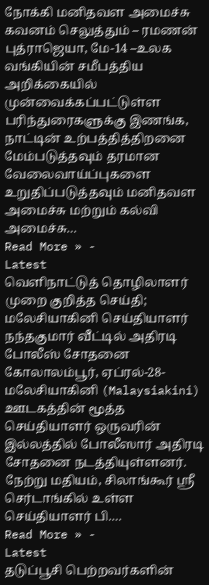நோக்கி மனிதவள அமைச்சு கவனம் செலுத்தும் – ரமணன்
புத்ராஜெயா, மே-14 –உலக வங்கியின் சமீபத்திய அறிக்கையில் முன்வைக்கப்பட்டுள்ள பரிந்துரைகளுக்கு இணங்க, நாட்டின் உற்பத்தித்திறனை மேம்படுத்தவும் தரமான வேலைவாய்ப்புகளை உறுதிப்படுத்தவும் மனிதவள அமைச்சு மற்றும் கல்வி அமைச்சு…
Read More » -
Latest
வெளிநாட்டுத் தொழிலாளர் முறை குறித்த செய்தி; மலேசியாகினி செய்தியாளர் நந்தகுமார் வீட்டில் அதிரடி போலீஸ் சோதனை
கோலாலம்பூர், ஏப்ரல்-28-மலேசியாகினி (Malaysiakini) ஊடகத்தின் மூத்த செய்தியாளர் ஒருவரின் இல்லத்தில் போலீஸார் அதிரடி சோதனை நடத்தியுள்ளனர். நேற்று மதியம், சிலாங்கூர் ஸ்ரீ செர்டாங்கில் உள்ள செய்தியாளர் பி.…
Read More » -
Latest
தடுப்பூசி பெற்றவர்களின்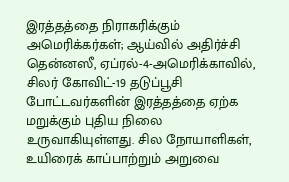இரத்தத்தை நிராகரிக்கும் அமெரிக்கர்கள்; ஆய்வில் அதிர்ச்சி
தென்னஸீ, ஏப்ரல்-4-அமெரிக்காவில், சிலர் கோவிட்-19 தடுப்பூசி போட்டவர்களின் இரத்தத்தை ஏற்க மறுக்கும் புதிய நிலை உருவாகியுள்ளது. சில நோயாளிகள், உயிரைக் காப்பாற்றும் அறுவை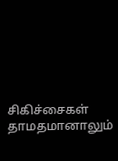சிகிச்சைகள் தாமதமானாலும்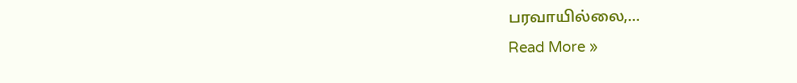பரவாயில்லை,…
Read More »